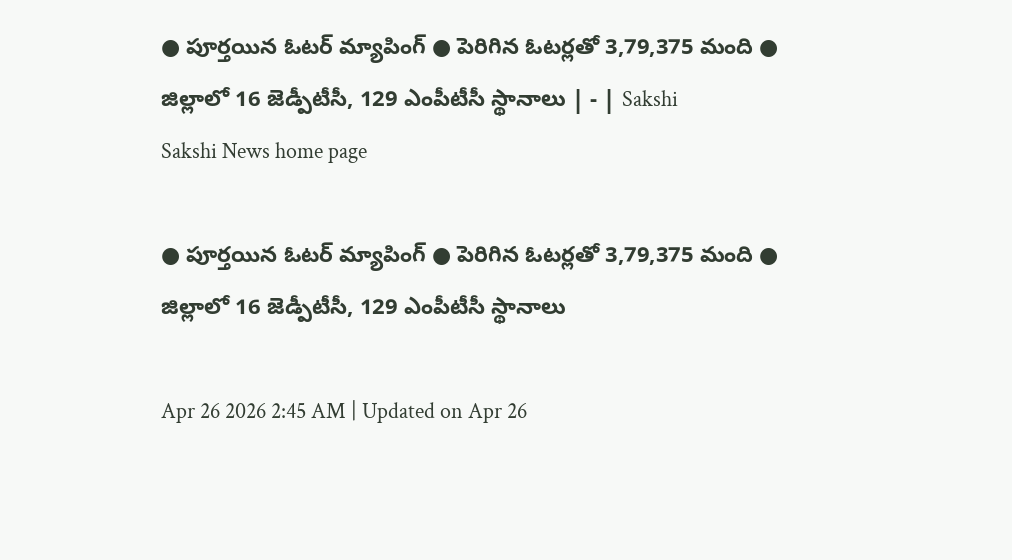● పూర్తయిన ఓటర్‌ మ్యాపింగ్‌ ● పెరిగిన ఓటర్లతో 3,79,375 మంది ● జిల్లాలో 16 జెడ్పీటీసీ, 129 ఎంపీటీసీ స్థానాలు | - | Sakshi
Sakshi News home page

● పూర్తయిన ఓటర్‌ మ్యాపింగ్‌ ● పెరిగిన ఓటర్లతో 3,79,375 మంది ● జిల్లాలో 16 జెడ్పీటీసీ, 129 ఎంపీటీసీ స్థానాలు

Apr 26 2026 2:45 AM | Updated on Apr 26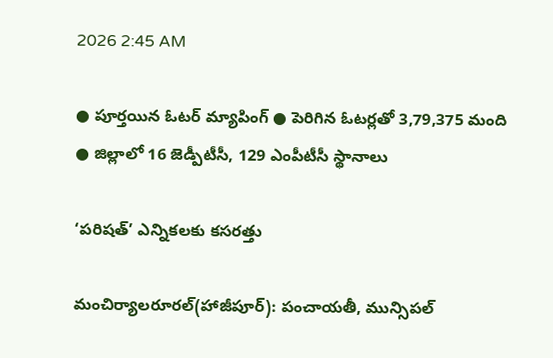2026 2:45 AM

● పూర్తయిన ఓటర్‌ మ్యాపింగ్‌ ● పెరిగిన ఓటర్లతో 3,79,375 మంది ● జిల్లాలో 16 జెడ్పీటీసీ, 129 ఎంపీటీసీ స్థానాలు

‘పరిషత్‌’ ఎన్నికలకు కసరత్తు

మంచిర్యాలరూరల్‌(హాజీపూర్‌): పంచాయతీ, మున్సిపల్‌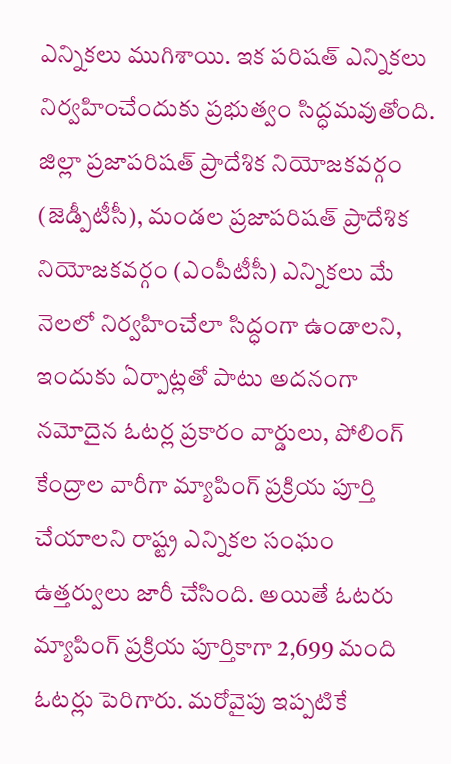ఎన్నికలు ముగిశాయి. ఇక పరిషత్‌ ఎన్నికలు నిర్వహించేందుకు ప్రభుత్వం సిద్ధమవుతోంది. జిల్లా ప్రజాపరిషత్‌ ప్రాదేశిక నియోజకవర్గం (జెడ్పీటీసీ), మండల ప్రజాపరిషత్‌ ప్రాదేశిక నియోజకవర్గం (ఎంపీటీసీ) ఎన్నికలు మే నెలలో నిర్వహించేలా సిద్ధంగా ఉండాలని, ఇందుకు ఏర్పాట్లతో పాటు అదనంగా నమోదైన ఓటర్ల ప్రకారం వార్డులు, పోలింగ్‌ కేంద్రాల వారీగా మ్యాపింగ్‌ ప్రక్రియ పూర్తి చేయాలని రాష్ట్ర ఎన్నికల సంఘం ఉత్తర్వులు జారీ చేసింది. అయితే ఓటరు మ్యాపింగ్‌ ప్రక్రియ పూర్తికాగా 2,699 మంది ఓటర్లు పెరిగారు. మరోవైపు ఇప్పటికే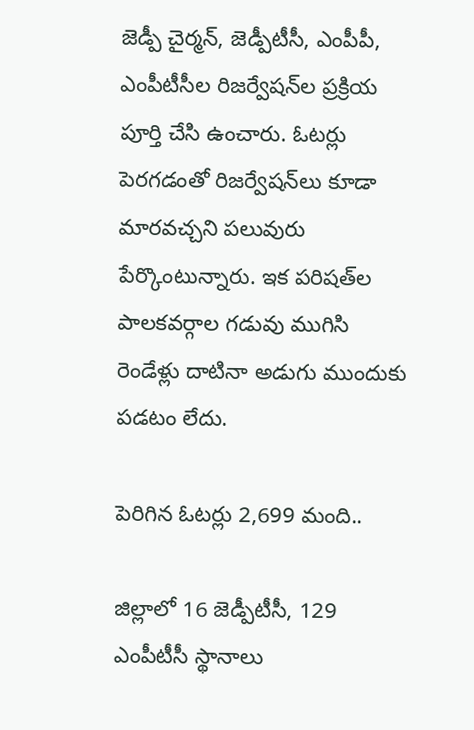జెడ్పీ చైర్మన్‌, జెడ్పీటీసీ, ఎంపీపీ, ఎంపీటీసీల రిజర్వేషన్‌ల ప్రక్రియ పూర్తి చేసి ఉంచారు. ఓటర్లు పెరగడంతో రిజర్వేషన్‌లు కూడా మారవచ్చని పలువురు పేర్కొంటున్నారు. ఇక పరిషత్‌ల పాలకవర్గాల గడువు ముగిసి రెండేళ్లు దాటినా అడుగు ముందుకు పడటం లేదు.

పెరిగిన ఓటర్లు 2,699 మంది..

జిల్లాలో 16 జెడ్పీటీసీ, 129 ఎంపీటీసీ స్థానాలు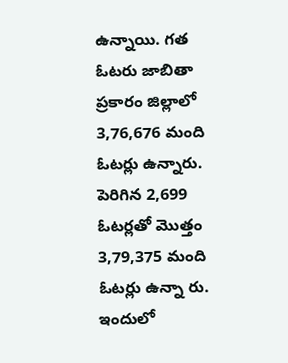ఉన్నాయి. గత ఓటరు జాబితా ప్రకారం జిల్లాలో 3,76,676 మంది ఓటర్లు ఉన్నారు. పెరిగిన 2,699 ఓటర్లతో మొత్తం 3,79,375 మంది ఓటర్లు ఉన్నా రు. ఇందులో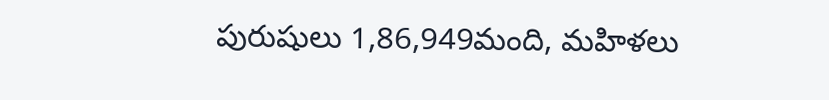పురుషులు 1,86,949మంది, మహిళలు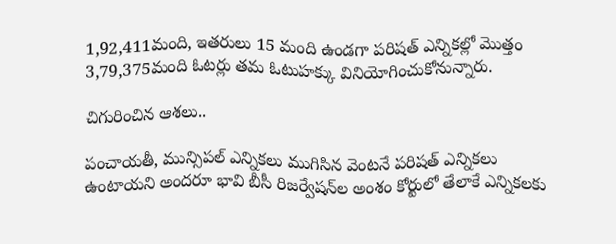1,92,411మంది, ఇతరులు 15 మంది ఉండగా పరిషత్‌ ఎన్నికల్లో మొత్తం 3,79,375మంది ఓటర్లు తమ ఓటుహక్కు వినియోగించుకోనున్నారు.

చిగురించిన ఆశలు..

పంచాయతీ, మున్సిపల్‌ ఎన్నికలు ముగిసిన వెంటనే పరిషత్‌ ఎన్నికలు ఉంటాయని అందరూ భావి బీసీ రిజర్వేషన్‌ల అంశం కోర్టులో తేలాకే ఎన్నికలకు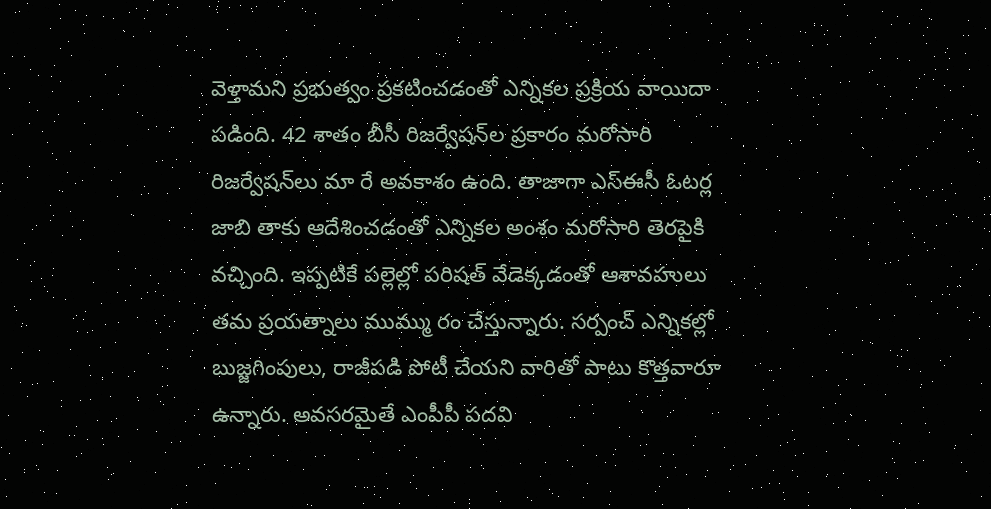వెళ్తామని ప్రభుత్వం ప్రకటించడంతో ఎన్నికల ప్రక్రియ వాయిదా పడింది. 42 శాతం బీసీ రిజర్వేషన్‌ల ప్రకారం మరోసారి రిజర్వేషన్‌లు మా రే అవకాశం ఉంది. తాజాగా ఎస్‌ఈసీ ఓటర్ల జాబి తాకు ఆదేశించడంతో ఎన్నికల అంశం మరోసారి తెరపైకి వచ్చింది. ఇప్పటికే పల్లెల్లో పరిషత్‌ వేడెక్కడంతో ఆశావహులు తమ ప్రయత్నాలు ముమ్ము రం చేస్తున్నారు. సర్పంచ్‌ ఎన్నికల్లో బుజ్జగింపులు, రాజీపడి పోటీ చేయని వారితో పాటు కొత్తవారూ ఉన్నారు. అవసరమైతే ఎంపీపీ పదవి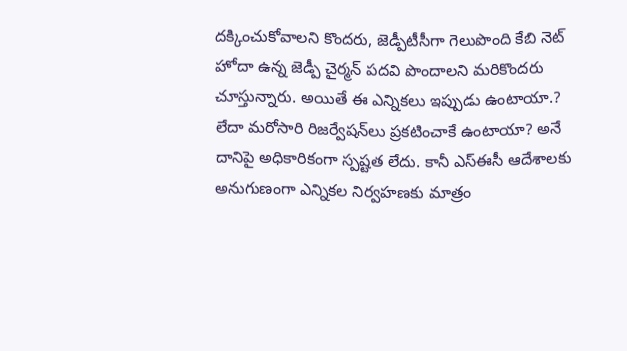దక్కించుకోవాలని కొందరు, జెడ్పీటీసీగా గెలుపొంది కేబి నెట్‌ హోదా ఉన్న జెడ్పీ చైర్మన్‌ పదవి పొందాలని మరికొందరు చూస్తున్నారు. అయితే ఈ ఎన్నికలు ఇప్పుడు ఉంటాయా.? లేదా మరోసారి రిజర్వేషన్‌లు ప్రకటించాకే ఉంటాయా? అనే దానిపై అధికారికంగా స్పష్టత లేదు. కానీ ఎస్‌ఈసీ ఆదేశాలకు అనుగుణంగా ఎన్నికల నిర్వహణకు మాత్రం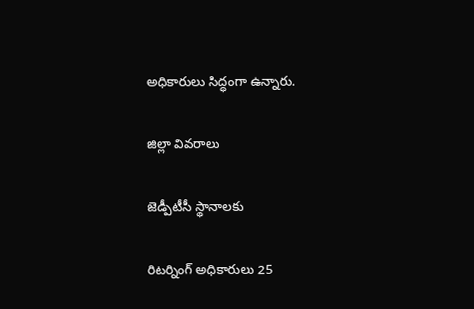అధికారులు సిద్ధంగా ఉన్నారు.

జిల్లా వివరాలు

జెడ్పీటీసీ స్థానాలకు

రిటర్నింగ్‌ అధికారులు 25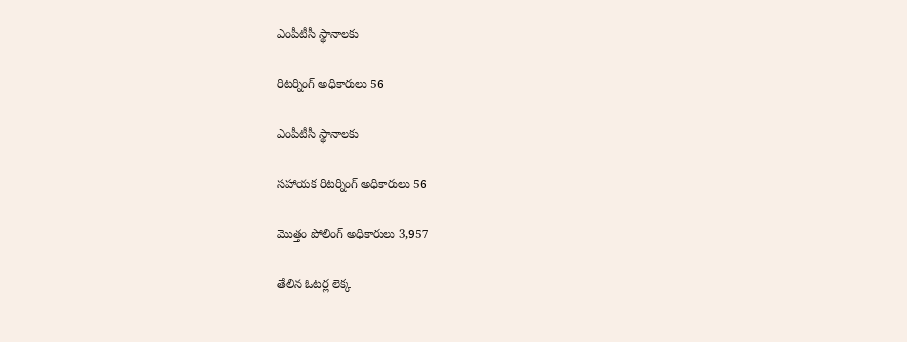ఎంపీటీసీ స్థానాలకు

రిటర్నింగ్‌ అధికారులు 56

ఎంపీటీసీ స్థానాలకు

సహాయక రిటర్నింగ్‌ అధికారులు 56

మొత్తం పోలింగ్‌ అధికారులు 3,957

తేలిన ఓటర్ల లెక్క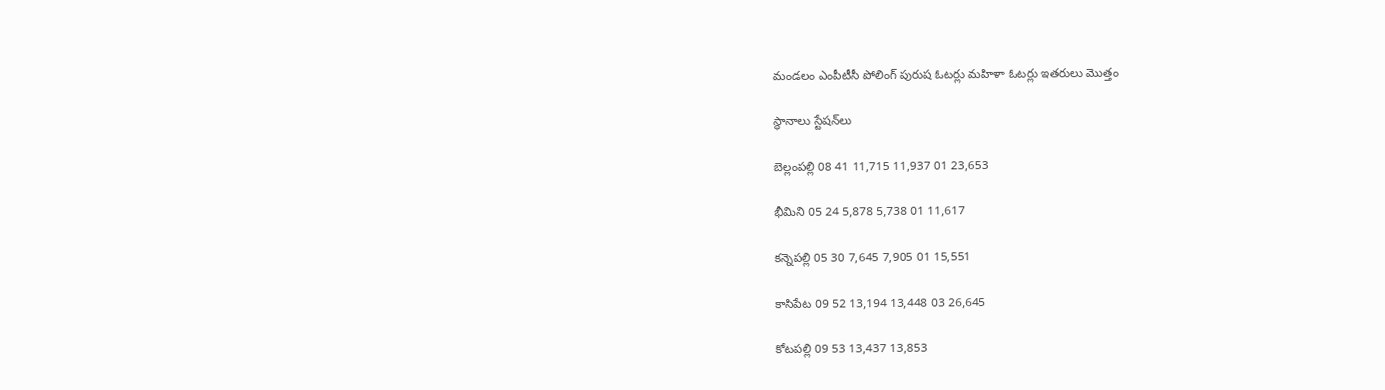మండలం ఎంపీటీసీ పోలింగ్‌ పురుష ఓటర్లు మహిళా ఓటర్లు ఇతరులు మొత్తం

స్థానాలు స్టేషన్‌లు

బెల్లంపల్లి 08 41 11,715 11,937 01 23,653

భీమిని 05 24 5,878 5,738 01 11,617

కన్నెపల్లి 05 30 7,645 7,905 01 15,551

కాసిపేట 09 52 13,194 13,448 03 26,645

కోటపల్లి 09 53 13,437 13,853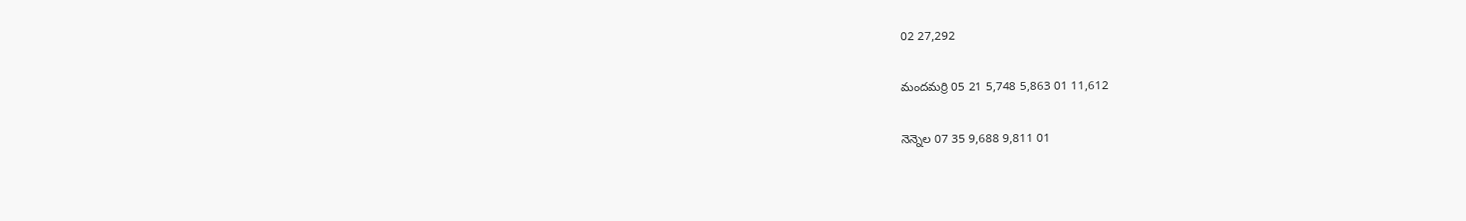02 27,292

మందమర్రి 05 21 5,748 5,863 01 11,612

నెన్నెల 07 35 9,688 9,811 01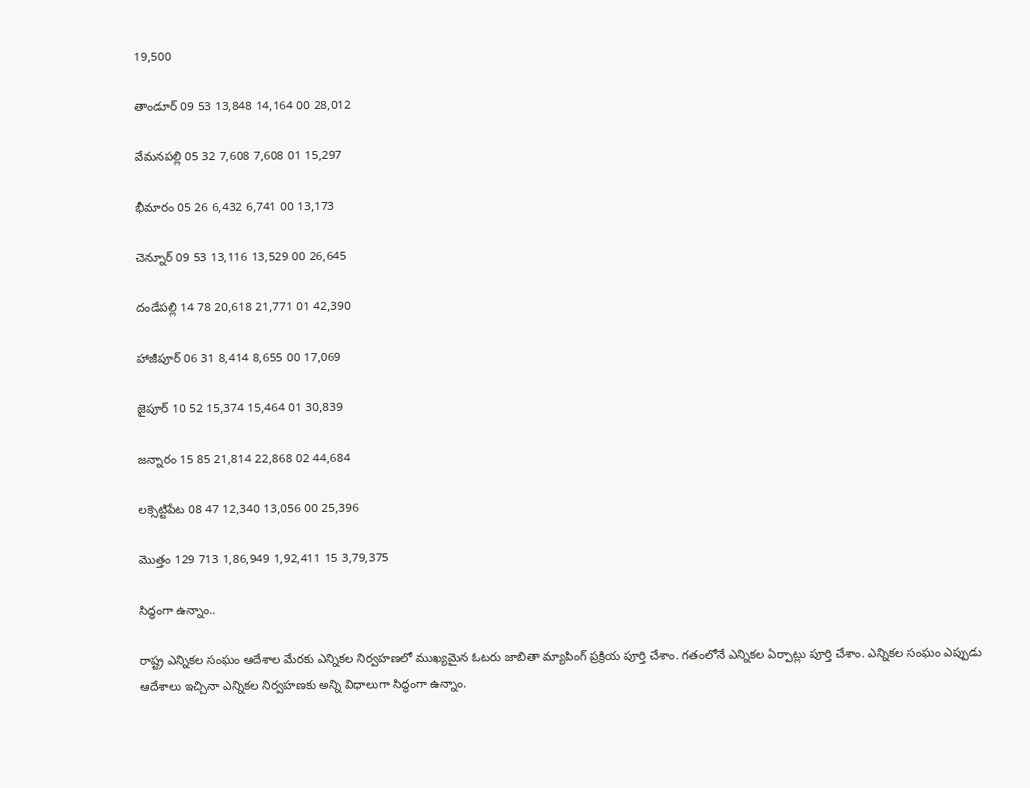19,500

తాండూర్‌ 09 53 13,848 14,164 00 28,012

వేమనపల్లి 05 32 7,608 7,608 01 15,297

భీమారం 05 26 6,432 6,741 00 13,173

చెన్నూర్‌ 09 53 13,116 13,529 00 26,645

దండేపల్లి 14 78 20,618 21,771 01 42,390

హాజీపూర్‌ 06 31 8,414 8,655 00 17,069

జైపూర్‌ 10 52 15,374 15,464 01 30,839

జన్నారం 15 85 21,814 22,868 02 44,684

లక్సెట్టిపేట 08 47 12,340 13,056 00 25,396

మొత్తం 129 713 1,86,949 1,92,411 15 3,79,375

సిద్ధంగా ఉన్నాం..

రాష్ట్ర ఎన్నికల సంఘం ఆదేశాల మేరకు ఎన్నికల నిర్వహణలో ముఖ్యమైన ఓటరు జాబితా మ్యాపింగ్‌ ప్రక్రియ పూర్తి చేశాం. గతంలోనే ఎన్నికల ఏర్పాట్లు పూర్తి చేశాం. ఎన్నికల సంఘం ఎప్పుడు ఆదేశాలు ఇచ్చినా ఎన్నికల నిర్వహణకు అన్ని విధాలుగా సిద్ధంగా ఉన్నాం.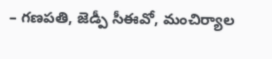– గణపతి, జెడ్పీ సీఈవో, మంచిర్యాల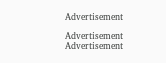Advertisement

Advertisement
Advertisement